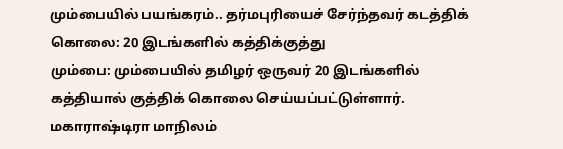மும்பையில் பயங்கரம்.. தர்மபுரியைச் சேர்ந்தவர் கடத்திக் கொலை: 20 இடங்களில் கத்திக்குத்து
மும்பை: மும்பையில் தமிழர் ஒருவர் 20 இடங்களில் கத்தியால் குத்திக் கொலை செய்யப்பட்டுள்ளார்.
மகாராஷ்டிரா மாநிலம்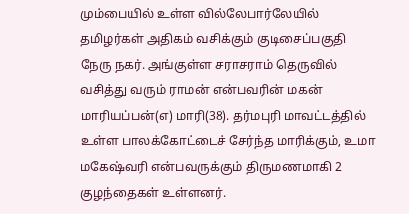மும்பையில் உள்ள வில்லேபார்லேயில் தமிழர்கள் அதிகம் வசிக்கும் குடிசைப்பகுதி நேரு நகர். அங்குள்ள சராசராம் தெருவில் வசித்து வரும் ராமன் என்பவரின் மகன் மாரியப்பன்(எ) மாரி(38). தர்மபுரி மாவட்டத்தில் உள்ள பாலக்கோட்டைச் சேர்ந்த மாரிக்கும், உமா மகேஷ்வரி என்பவருக்கும் திருமணமாகி 2 குழந்தைகள் உள்ளனர்.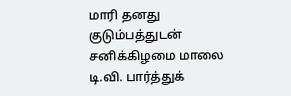மாரி தனது குடும்பத்துடன் சனிக்கிழமை மாலை டி.வி. பார்த்துக்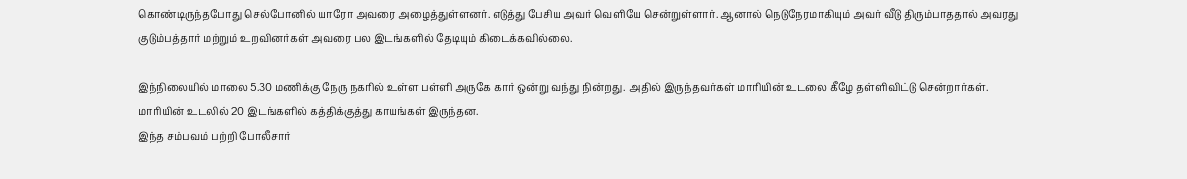கொண்டிருந்தபோது செல்போனில் யாரோ அவரை அழைத்துள்ளனர். எடுத்து பேசிய அவர் வெளியே சென்றுள்ளார். ஆனால் நெடுநேரமாகியும் அவர் வீடு திரும்பாததால் அவரது குடும்பத்தார் மற்றும் உறவினர்கள் அவரை பல இடங்களில் தேடியும் கிடைக்கவில்லை.

இந்நிலையில் மாலை 5.30 மணிக்கு நேரு நகரில் உள்ள பள்ளி அருகே கார் ஒன்று வந்து நின்றது. அதில் இருந்தவர்கள் மாரியின் உடலை கீழே தள்ளிவிட்டு சென்றார்கள். மாரியின் உடலில் 20 இடங்களில் கத்திக்குத்து காயங்கள் இருந்தன.
இந்த சம்பவம் பற்றி போலீசார்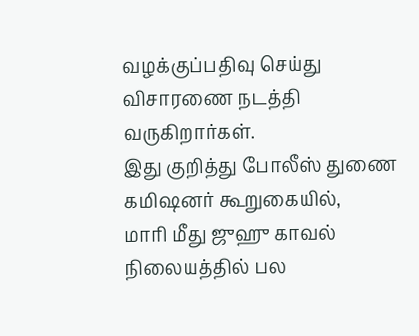வழக்குப்பதிவு செய்து விசாரணை நடத்தி வருகிறார்கள்.
இது குறித்து போலீஸ் துணை கமிஷனர் கூறுகையில்,
மாரி மீது ஜுஹு காவல் நிலையத்தில் பல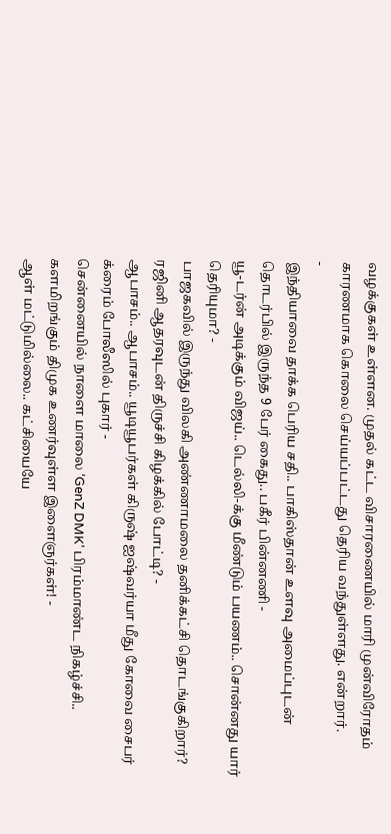வழக்குகள் உள்ளன. முதல் கட்ட விசாரணையில் மாரி முன்விரோதம் காரணமாக கொலை செய்யப்பட்டது தெரிய வந்துள்ளது. என்றார்.
-
இந்தியாவை தாக்க பெரிய சதி.. பாகிஸ்தான் உளவு அமைப்புடன் தொடர்பில் இருந்த 9 பேர் கைது.. பகீர் பின்னணி -
யூ-டர்ன் அடிக்கும் விஜய்.. டெல்லி-க்கு மீண்டும் பயணம்.. சொன்னது யார் தெரியுமா? -
பாஜகவில் இருந்து விலகி அண்ணாமலை தனிக்கட்சி தொடங்குகிறார்? ரஜினி ஆதரவுடன் திருச்சி கிழக்கில் போட்டி? -
ஆபாசம்.. ஆபாசம்.. யூடியூபர்கள் கிருஷ் ஐஷ்வர்யா மீது கோவை சைபர் க்ரைம் போலீஸில் புகார் -
சென்னையில் நாளை மாலை ‘GenZ DMK’ பிரம்மாண்ட நிகழ்ச்சி.. களமிறங்கும் திமுக உணர்வுள்ள இளைஞர்கள்! -
ஆள் மட்டுமில்லை.. கட்சியையே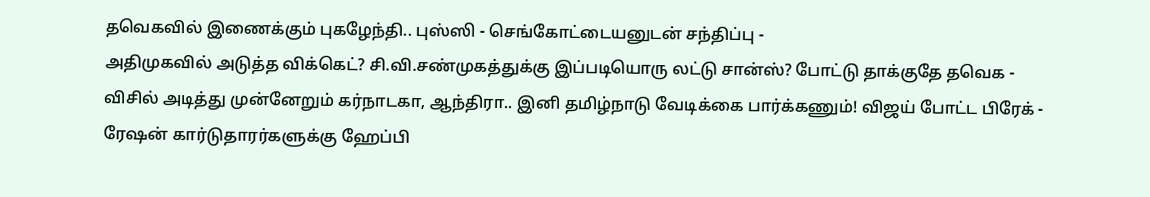தவெகவில் இணைக்கும் புகழேந்தி.. புஸ்ஸி - செங்கோட்டையனுடன் சந்திப்பு -
அதிமுகவில் அடுத்த விக்கெட்? சி.வி.சண்முகத்துக்கு இப்படியொரு லட்டு சான்ஸ்? போட்டு தாக்குதே தவெக -
விசில் அடித்து முன்னேறும் கர்நாடகா, ஆந்திரா.. இனி தமிழ்நாடு வேடிக்கை பார்க்கணும்! விஜய் போட்ட பிரேக் -
ரேஷன் கார்டுதாரர்களுக்கு ஹேப்பி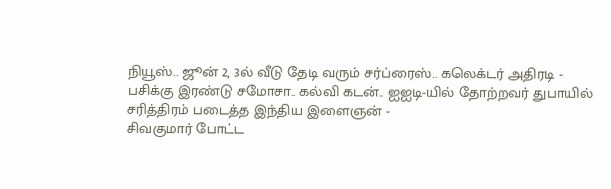நியூஸ்.. ஜூன் 2, 3ல் வீடு தேடி வரும் சர்ப்ரைஸ்.. கலெக்டர் அதிரடி -
பசிக்கு இரண்டு சமோசா.. கல்வி கடன்.. ஐஐடி-யில் தோற்றவர் துபாயில் சரித்திரம் படைத்த இந்திய இளைஞன் -
சிவகுமார் போட்ட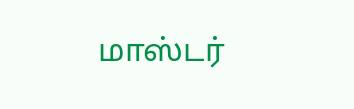மாஸ்டர்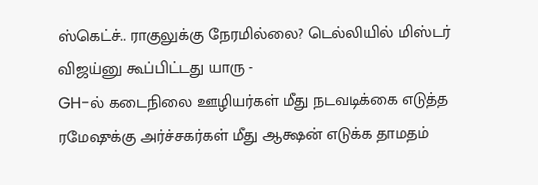ஸ்கெட்ச்.. ராகுலுக்கு நேரமில்லை? டெல்லியில் மிஸ்டர் விஜய்னு கூப்பிட்டது யாரு -
GH-ல் கடைநிலை ஊழியர்கள் மீது நடவடிக்கை எடுத்த ரமேஷுக்கு அர்ச்சகர்கள் மீது ஆக்ஷன் எடுக்க தாமதம்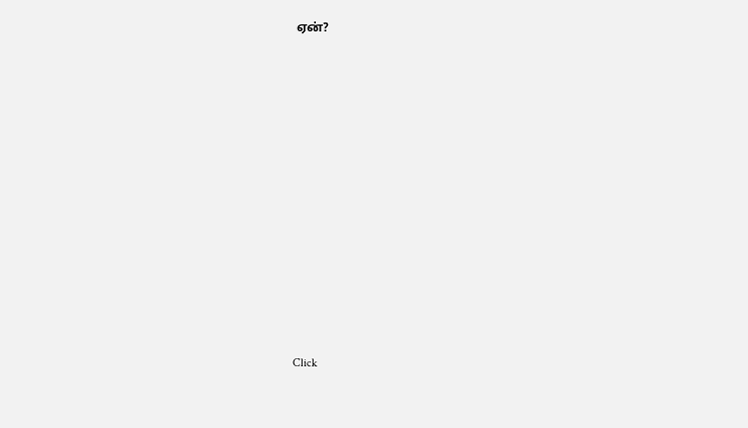ஏன்?












Click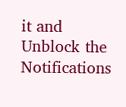it and Unblock the Notifications